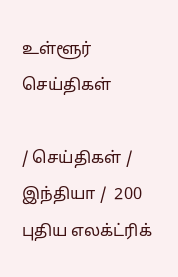உள்ளூர் செய்திகள்

/ செய்திகள் / இந்தியா /  200 புதிய எலக்ட்ரிக்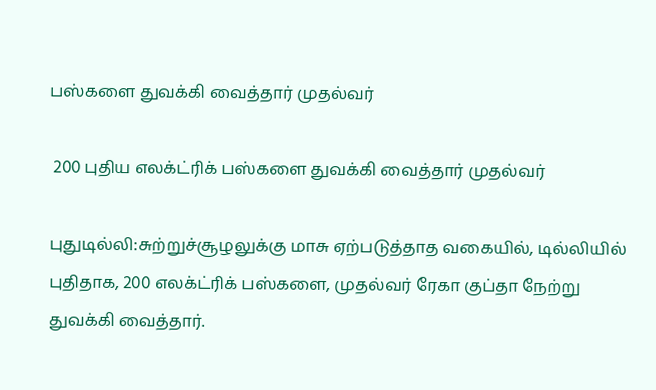பஸ்களை துவக்கி வைத்தார் முதல்வர்

 200 புதிய எலக்ட்ரிக் பஸ்களை துவக்கி வைத்தார் முதல்வர்

புதுடில்லி:சுற்றுச்சூழலுக்கு மாசு ஏற்படுத்தாத வகையில், டில்லியில் புதிதாக, 200 எலக்ட்ரிக் பஸ்களை, முதல்வர் ரேகா குப்தா நேற்று துவக்கி வைத்தார்.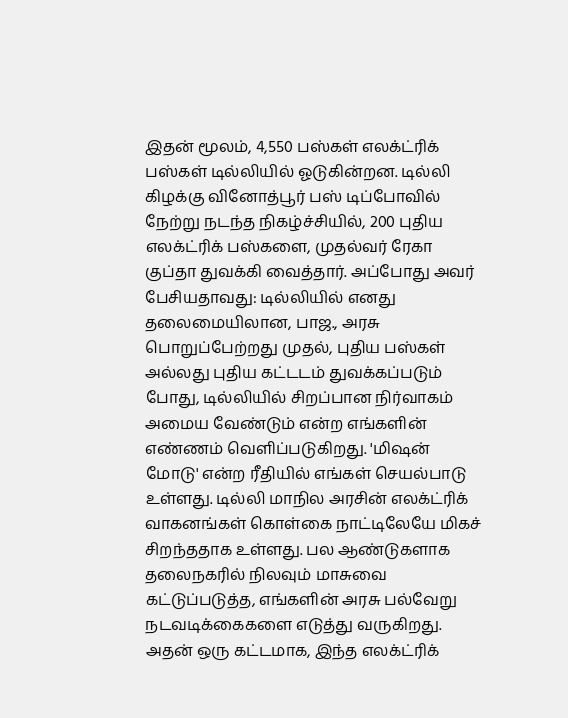இதன் மூலம், 4,550 பஸ்கள் எலக்ட்ரிக் பஸ்கள் டில்லியில் ஓடுகின்றன. டில்லி கிழக்கு வினோத்பூர் பஸ் டிப்போவில் நேற்று நடந்த நிகழ்ச்சியில், 200 புதிய எலக்ட்ரிக் பஸ்களை, முதல்வர் ரேகா குப்தா துவக்கி வைத்தார். அப்போது அவர் பேசியதாவது: டில்லியில் எனது தலைமையிலான, பாஜ., அரசு பொறுப்பேற்றது முதல், புதிய பஸ்கள் அல்லது புதிய கட்டடம் துவக்கப்படும் போது, டில்லியில் சிறப்பான நிர்வாகம் அமைய வேண்டும் என்ற எங்களின் எண்ணம் வெளிப்படுகிறது. 'மிஷன் மோடு' என்ற ரீதியில் எங்கள் செயல்பாடு உள்ளது. டில்லி மாநில அரசின் எலக்ட்ரிக் வாகனங்கள் கொள்கை நாட்டிலேயே மிகச் சிறந்ததாக உள்ளது. பல ஆண்டுகளாக தலைநகரில் நிலவும் மாசுவை கட்டுப்படுத்த, எங்களின் அரசு பல்வேறு நடவடிக்கைகளை எடுத்து வருகிறது. அதன் ஒரு கட்டமாக, இந்த எலக்ட்ரிக்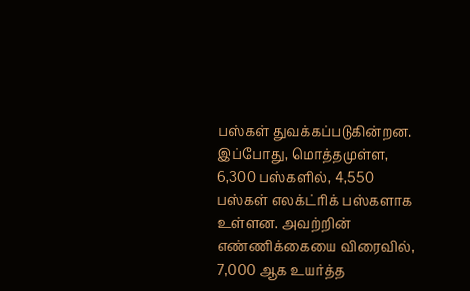பஸ்கள் துவக்கப்படுகின்றன. இப்போது, மொத்தமுள்ள, 6,300 பஸ்களில், 4,550 பஸ்கள் எலக்ட்ரிக் பஸ்களாக உள்ளன. அவற்றின் எண்ணிக்கையை விரைவில், 7,000 ஆக உயர்த்த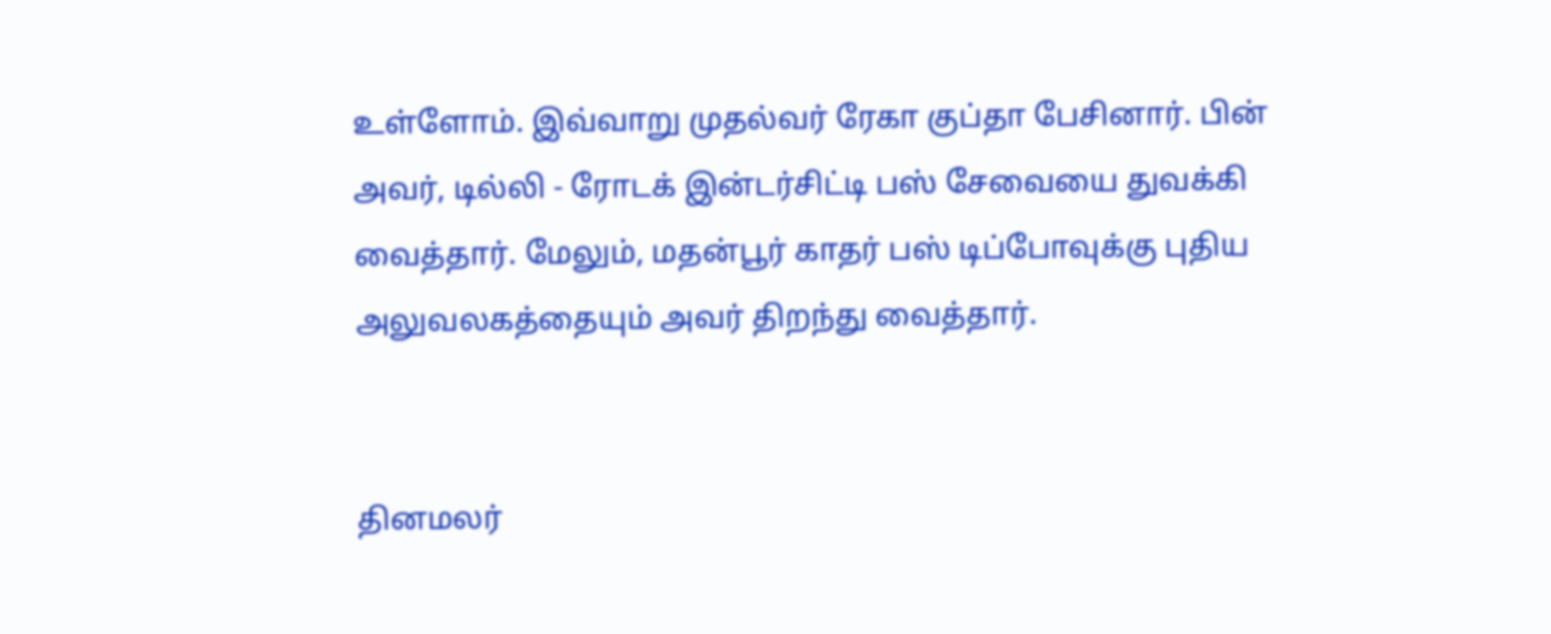உள்ளோம். இவ்வாறு முதல்வர் ரேகா குப்தா பேசினார். பின் அவர், டில்லி - ரோடக் இன்டர்சிட்டி பஸ் சேவையை துவக்கி வைத்தார். மேலும், மதன்பூர் காதர் பஸ் டிப்போவுக்கு புதிய அலுவலகத்தையும் அவர் திறந்து வைத்தார்.


தினமலர்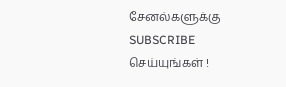சேனல்களுக்கு SUBSCRIBE செய்யுங்கள் !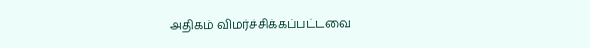அதிகம் விமர்ச்சிக்கப்பட்டவை